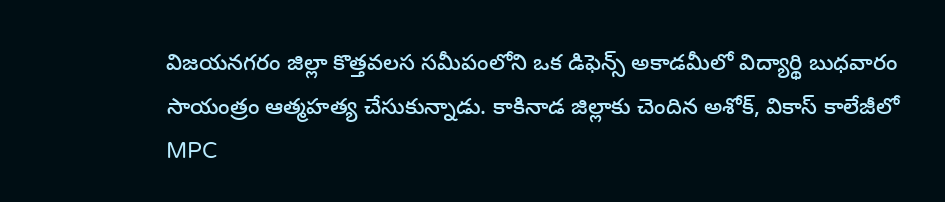విజయనగరం జిల్లా కొత్తవలస సమీపంలోని ఒక డిఫెన్స్ అకాడమీలో విద్యార్థి బుధవారం సాయంత్రం ఆత్మహత్య చేసుకున్నాడు. కాకినాడ జిల్లాకు చెందిన అశోక్, వికాస్ కాలేజీలో MPC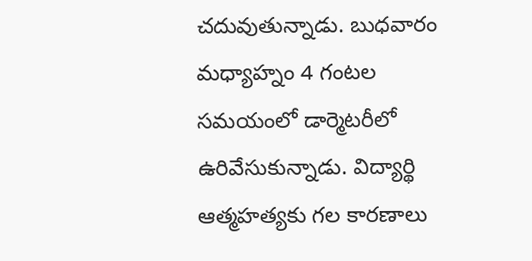చదువుతున్నాడు. బుధవారం మధ్యాహ్నం 4 గంటల సమయంలో డార్మెటరీలో ఉరివేసుకున్నాడు. విద్యార్థి ఆత్మహత్యకు గల కారణాలు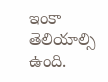ఇంకా తెలియాల్సి ఉంది.